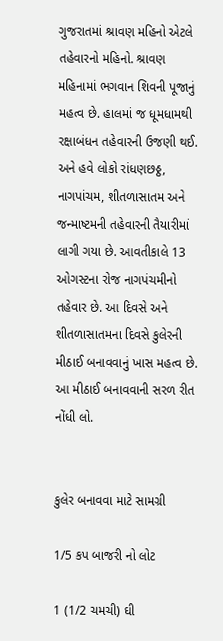ગુજરાતમાં શ્રાવણ મહિનો એટલે તહેવારનો મહિનો. શ્રાવણ મહિનામાં ભગવાન શિવની પૂજાનું મહત્વ છે. હાલમાં જ ધૂમધામથી રક્ષાબંધન તહેવારની ઉજણી થઈ. અને હવે લોકો રાંધણછઠ્ઠ, નાગપાંચમ, શીતળાસાતમ અને જન્માષ્ટમની તહેવારની તૈયારીમાં લાગી ગયા છે. આવતીકાલે 13 ઓગસ્ટના રોજ નાગપંચમીનો તહેવાર છે. આ દિવસે અને શીતળાસાતમના દિવસે કુલેરની મીઠાઈ બનાવવાનું ખાસ મહત્વ છે. આ મીઠાઈ બનાવવાની સરળ રીત નોંધી લો.


કુલેર બનાવવા માટે સામગ્રી

1/5 કપ બાજરી નો લોટ

1 (1/2 ચમચી) ઘી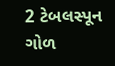2 ટેબલસ્પૂન ગોળ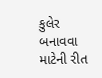કુલેર બનાવવા માટેની રીત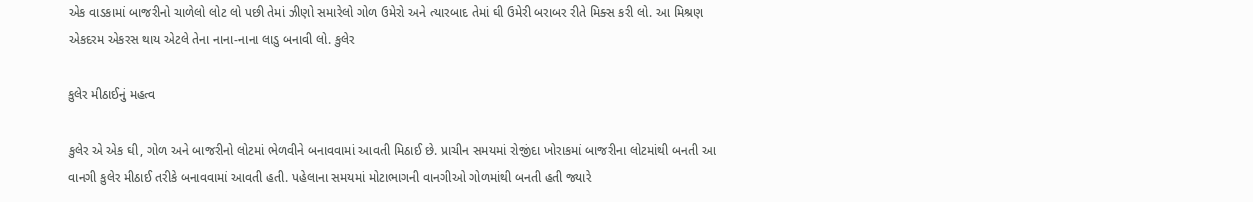એક વાડકામાં બાજરીનો ચાળેલો લોટ લો પછી તેમાં ઝીણો સમારેલો ગોળ ઉમેરો અને ત્યારબાદ તેમાં ઘી ઉમેરી બરાબર રીતે મિક્સ કરી લો. આ મિશ્રણ એકદરમ એકરસ થાય એટલે તેના નાના-નાના લાડુ બનાવી લો. કુલેર

કુલેર મીઠાઈનું મહત્વ

કુલેર એ એક ઘી, ગોળ અને બાજરીનો લોટમાં ભેળવીને બનાવવામાં આવતી મિઠાઈ છે. પ્રાચીન સમયમાં રોજીંદા ખોરાકમાં બાજરીના લોટમાંથી બનતી આ વાનગી કુલેર મીઠાઈ તરીકે બનાવવામાં આવતી હતી. પહેલાના સમયમાં મોટાભાગની વાનગીઓ ગોળમાંથી બનતી હતી જ્યારે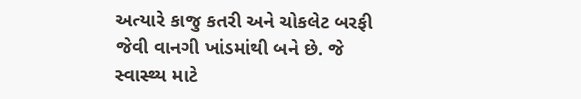અત્યારે કાજુ કતરી અને ચોકલેટ બરફી જેવી વાનગી ખાંડમાંથી બને છે. જે સ્વાસ્થ્ય માટે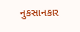નુકસાનકાર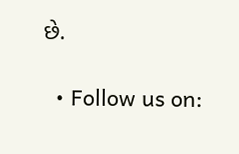છે.

  • Follow us on: